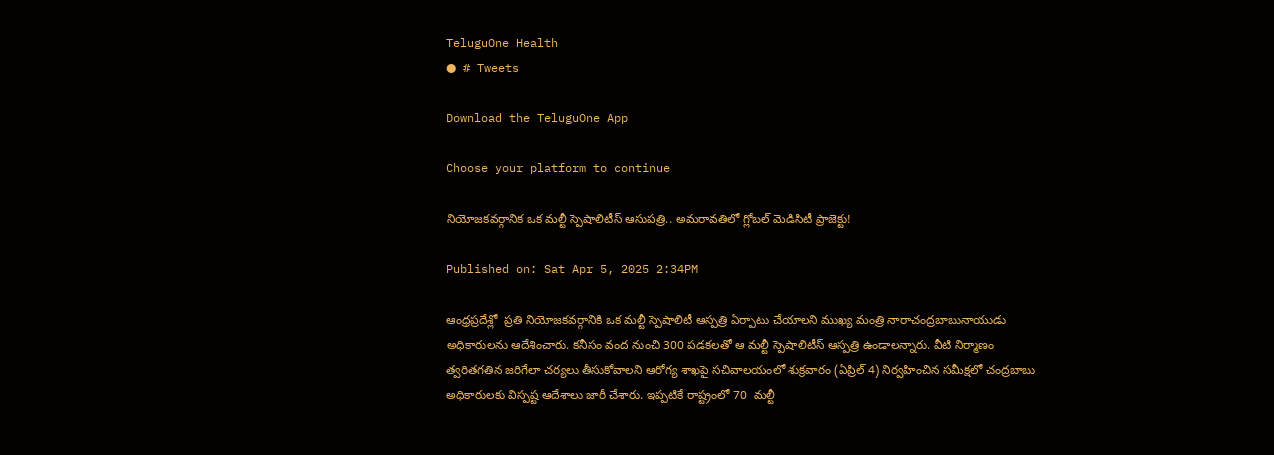TeluguOne Health
● # Tweets

Download the TeluguOne App

Choose your platform to continue

నియోజకవర్గానిక ఒక మల్టీ స్పెషాలిటీస్ ఆసుపత్రి.. అమరావతిలో గ్లోబల్ మెడిసిటీ ప్రాజెక్టు!

Published on: Sat Apr 5, 2025 2:34PM

ఆంధ్రప్రదేశ్లో  ప్రతి నియోజకవర్గానికి ఒక మల్టీ స్పెషాలిటీ ఆస్పత్రి ఏర్పాటు చేయాలని ముఖ్య మంత్రి నారాచంద్రబాబునాయుడు అధికారులను ఆదేశించారు. కనీసం వంద నుంచి 300 పడకలతో ఆ మల్టీ స్పెషాలిటీస్ ఆస్పత్రి ఉండాలన్నారు. వీటి నిర్మాణం త్వరితగతిన జరిగేలా చర్యలు తీసుకోవాలని ఆరోగ్య శాఖపై సచివాలయంలో శుక్రవారం (ఏప్రిల్ 4) నిర్వహించిన సమీక్షలో చంద్రబాబు అధికారులకు విస్పష్ట ఆదేశాలు జారీ చేశారు. ఇప్పటికే రాష్ట్రంలో 70  మల్టీ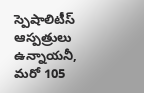స్పెషాలిటీస్ ఆస్పత్రులు ఉన్నాయనీ, మరో 105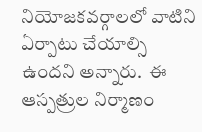నియోజకవర్గాలలో వాటిని ఏర్పాటు చేయాల్సి ఉందని అన్నారు.  ఈ ఆస్పత్రుల నిర్మాణం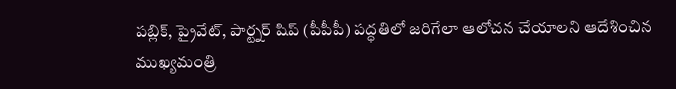పబ్లిక్, ప్రైవేట్, పార్ట్నర్ షిప్ (పీపీపీ) పద్ధతిలో జరిగేలా ఆలోచన చేయాలని ఆదేశించిన ముఖ్యమంత్రి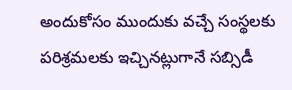అందుకోసం ముందుకు వచ్చే సంస్థలకు పరిశ్రమలకు ఇచ్చినట్లుగానే సబ్సిడీ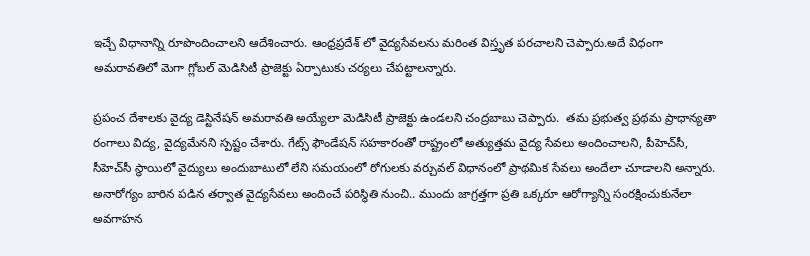ఇచ్చే విధానాన్ని రూపొందించాలని ఆదేశించారు. ఆంధ్రప్రదేశ్ లో వైద్యసేవలను మరింత విస్తృత పరచాలని చెప్పారు.అదే విధంగా  అమరావతిలో మెగా గ్లోబల్ మెడిసిటీ ప్రాజెక్టు ఏర్పాటుకు చర్యలు చేపట్టాలన్నారు.

ప్రపంచ దేశాలకు వైద్య డెస్టినేషన్ అమరావతి అయ్యేలా మెడిసిటీ ప్రాజెక్టు ఉండలని చంద్రబాబు చెప్పారు.  తమ ప్రభుత్వ ప్రథమ ప్రాధాన్యతా రంగాలు విద్య, వైద్యమేనని స్పష్టం చేశారు. గేట్స్ ఫౌండేషన్ సహకారంతో రాష్ట్రంలో అత్యుత్తమ వైద్య సేవలు అందించాలని, పీహెచ్‌సీ, సీహెచ్‌సీ స్థాయిలో వైద్యులు అందుబాటులో లేని సమయంలో రోగులకు వర్చువల్ విధానంలో ప్రాథమిక సేవలు అందేలా చూడాలని అన్నారు. అనారోగ్యం బారిన పడిన తర్వాత వైద్యసేవలు అందించే పరిస్థితి నుంచి.. ముందు జాగ్రత్తగా ప్రతి ఒక్కరూ ఆరోగ్యాన్ని సంరక్షించుకునేలా అవగాహన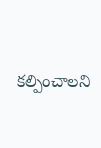కల్పించాలని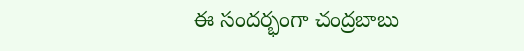ఈ సందర్భంగా చంద్రబాబు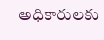అధికారులకు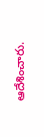ఆదేశించారు.